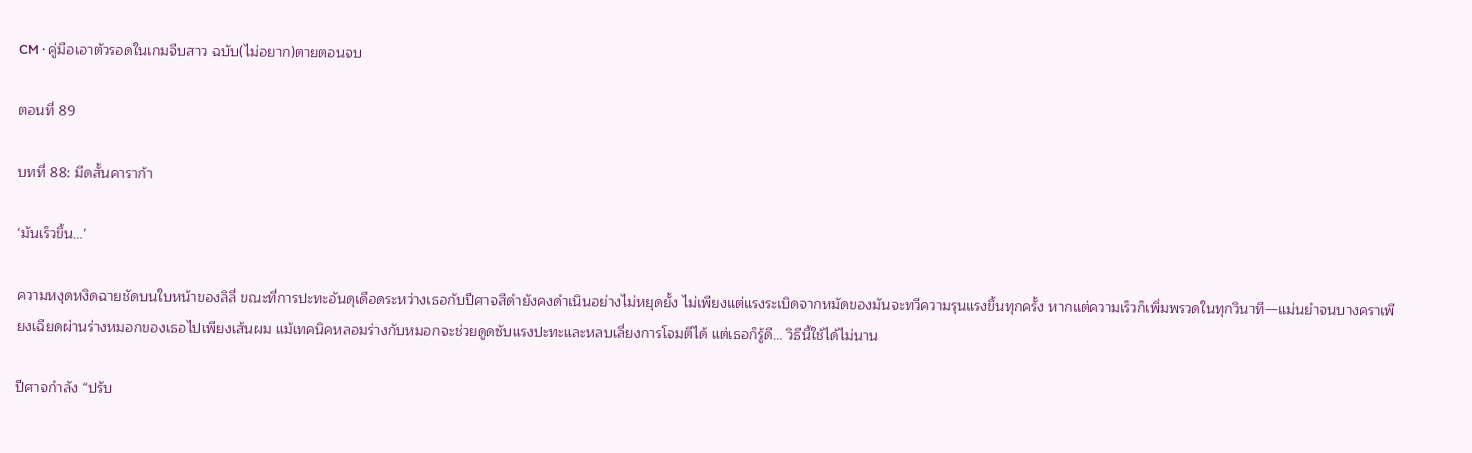CM · คู่มือเอาตัวรอดในเกมจีบสาว ฉบับ(ไม่อยาก)ตายตอนจบ

ตอนที่ 89

บทที่ 88: มีดสั้นคาราก้า

‘มันเร็วขึ้น…’

ความหงุดหงิดฉายชัดบนใบหน้าของลิลี่ ขณะที่การปะทะอันดุเดือดระหว่างเธอกับปีศาจสีดำยังคงดำเนินอย่างไม่หยุดยั้ง ไม่เพียงแต่แรงระเบิดจากหมัดของมันจะทวีความรุนแรงขึ้นทุกครั้ง หากแต่ความเร็วก็เพิ่มพรวดในทุกวินาที—แม่นยำจนบางคราเพียงเฉียดผ่านร่างหมอกของเธอไปเพียงเส้นผม แม้เทคนิคหลอมร่างกับหมอกจะช่วยดูดซับแรงปะทะและหลบเลี่ยงการโจมตีได้ แต่เธอก็รู้ดี… วิธีนี้ใช้ได้ไม่นาน

ปีศาจกำลัง “ปรับ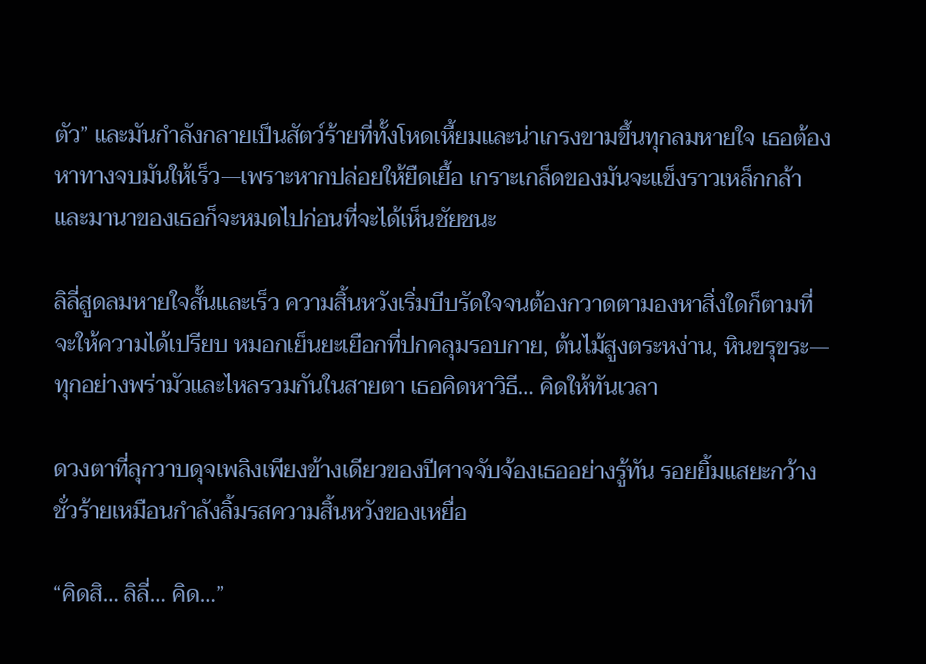ตัว” และมันกำลังกลายเป็นสัตว์ร้ายที่ทั้งโหดเหี้ยมและน่าเกรงขามขึ้นทุกลมหายใจ เธอต้องหาทางจบมันให้เร็ว—เพราะหากปล่อยให้ยืดเยื้อ เกราะเกล็ดของมันจะแข็งราวเหล็กกล้า และมานาของเธอก็จะหมดไปก่อนที่จะได้เห็นชัยชนะ

ลิลี่สูดลมหายใจสั้นและเร็ว ความสิ้นหวังเริ่มบีบรัดใจจนต้องกวาดตามองหาสิ่งใดก็ตามที่จะให้ความได้เปรียบ หมอกเย็นยะเยือกที่ปกคลุมรอบกาย, ต้นไม้สูงตระหง่าน, หินขรุขระ—ทุกอย่างพร่ามัวและไหลรวมกันในสายตา เธอคิดหาวิธี… คิดให้ทันเวลา

ดวงตาที่ลุกวาบดุจเพลิงเพียงข้างเดียวของปีศาจจับจ้องเธออย่างรู้ทัน รอยยิ้มแสยะกว้างชั่วร้ายเหมือนกำลังลิ้มรสความสิ้นหวังของเหยื่อ

“คิดสิ… ลิลี่… คิด…”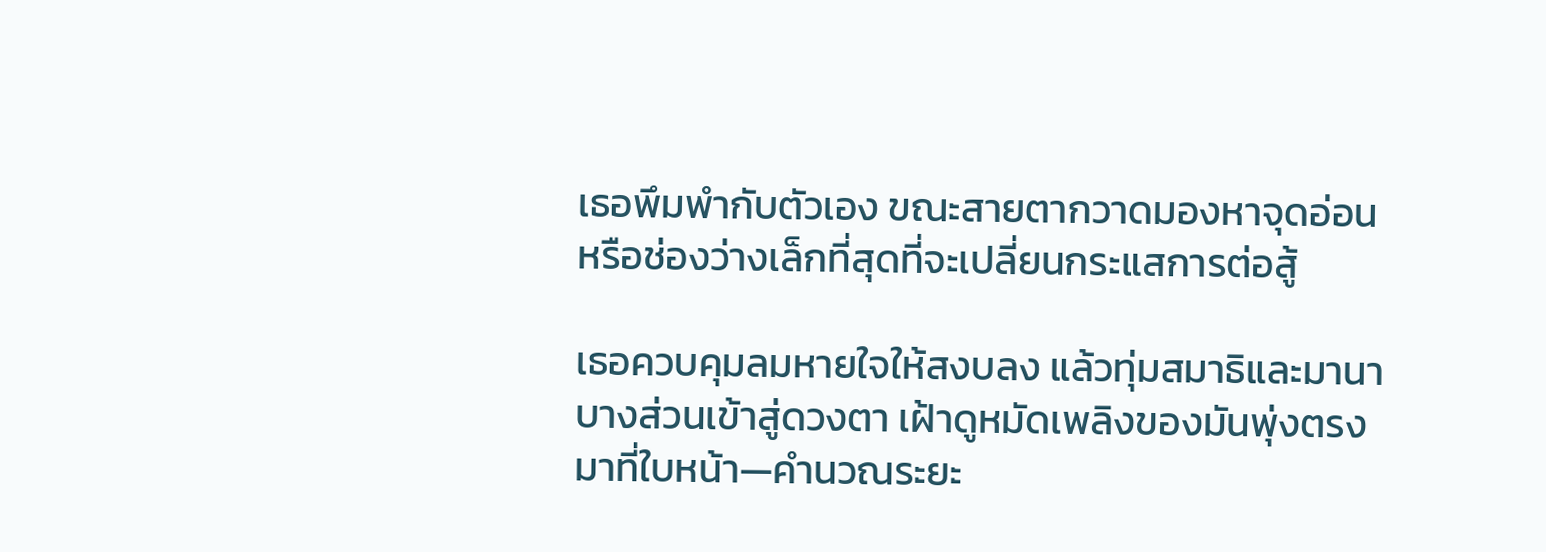เธอพึมพำกับตัวเอง ขณะสายตากวาดมองหาจุดอ่อนหรือช่องว่างเล็กที่สุดที่จะเปลี่ยนกระแสการต่อสู้

เธอควบคุมลมหายใจให้สงบลง แล้วทุ่มสมาธิและมานาบางส่วนเข้าสู่ดวงตา เฝ้าดูหมัดเพลิงของมันพุ่งตรงมาที่ใบหน้า—คำนวณระยะ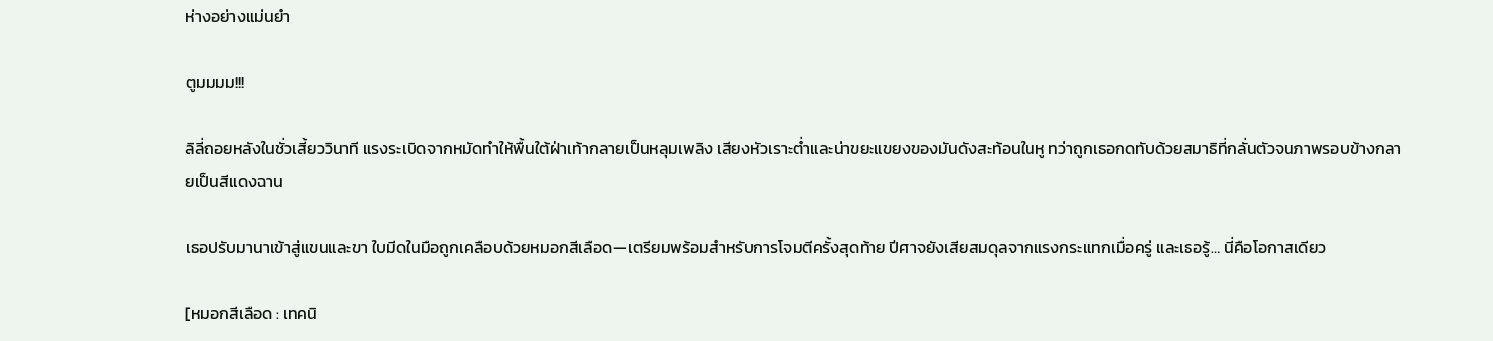ห่างอย่างแม่นยำ

ตูมมมม!!!

ลิลี่ถอยหลังในชั่วเสี้ยววินาที แรงระเบิดจากหมัดทำให้พื้นใต้ฝ่าเท้ากลายเป็นหลุมเพลิง เสียงหัวเราะต่ำและน่าขยะแขยงของมันดังสะท้อนในหู ทว่าถูกเธอกดทับด้วยสมาธิที่กลั่นตัวจนภาพรอบข้างกลายเป็นสีแดงฉาน

เธอปรับมานาเข้าสู่แขนและขา ใบมีดในมือถูกเคลือบด้วยหมอกสีเลือด—เตรียมพร้อมสำหรับการโจมตีครั้งสุดท้าย ปีศาจยังเสียสมดุลจากแรงกระแทกเมื่อครู่ และเธอรู้… นี่คือโอกาสเดียว

[หมอกสีเลือด : เทคนิ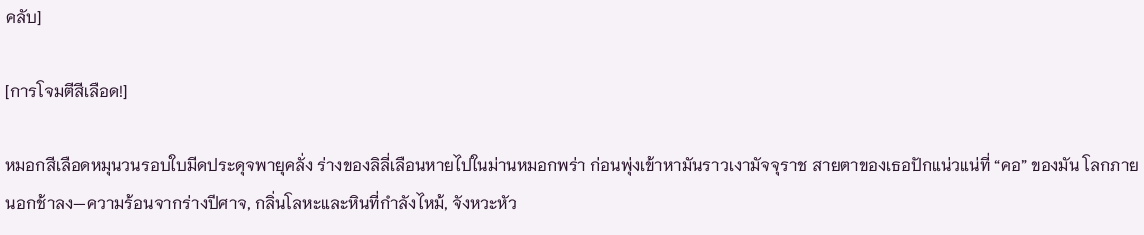คลับ]

[การโจมตีสีเลือด!]

หมอกสีเลือดหมุนวนรอบใบมีดประดุจพายุคลั่ง ร่างของลิลี่เลือนหายไปในม่านหมอกพร่า ก่อนพุ่งเข้าหามันราวเงามัจจุราช สายตาของเธอปักแน่วแน่ที่ “คอ” ของมัน โลกภายนอกช้าลง—ความร้อนจากร่างปีศาจ, กลิ่นโลหะและหินที่กำลังไหม้, จังหวะหัว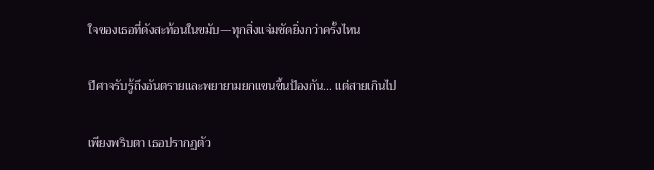ใจของเธอที่ดังสะท้อนในขมับ—ทุกสิ่งแจ่มชัดยิ่งกว่าครั้งไหน

ปีศาจรับรู้ถึงอันตรายและพยายามยกแขนขึ้นป้องกัน… แต่สายเกินไป

เพียงพริบตา เธอปรากฏตัว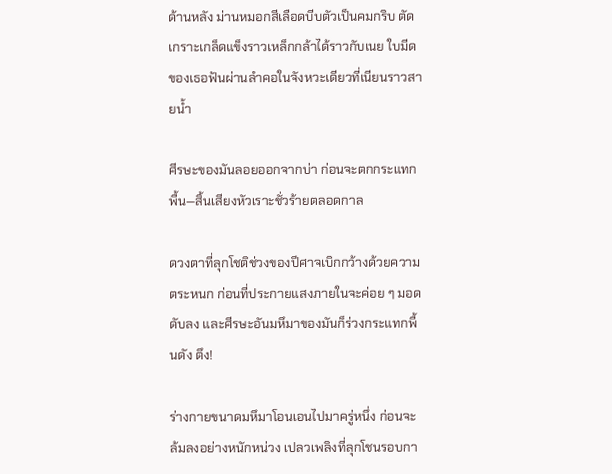ด้านหลัง ม่านหมอกสีเลือดบีบตัวเป็นคมกริบ ตัดเกราะเกล็ดแข็งราวเหล็กกล้าได้ราวกับเนย ใบมีดของเธอฟันผ่านลำคอในจังหวะเดียวที่เนียนราวสายน้ำ

ศีรษะของมันลอยออกจากบ่า ก่อนจะตกกระแทกพื้น—สิ้นเสียงหัวเราะชั่วร้ายตลอดกาล

ดวงตาที่ลุกโชติช่วงของปีศาจเบิกกว้างด้วยความตระหนก ก่อนที่ประกายแสงภายในจะค่อย ๆ มอดดับลง และศีรษะอันมหึมาของมันก็ร่วงกระแทกพื้นดัง ตึง!

ร่างกายขนาดมหึมาโอนเอนไปมาครู่หนึ่ง ก่อนจะล้มลงอย่างหนักหน่วง เปลวเพลิงที่ลุกโชนรอบกา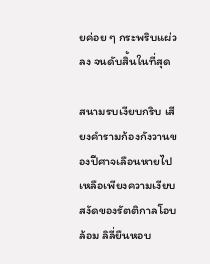ยค่อย ๆ กระพริบแผ่วลง จนดับสิ้นในที่สุด

สนามรบเงียบกริบ เสียงคำรามก้องกังวานของปีศาจเลือนหายไป เหลือเพียงความเงียบสงัดของรัตติกาลโอบล้อม ลิลี่ยืนหอบ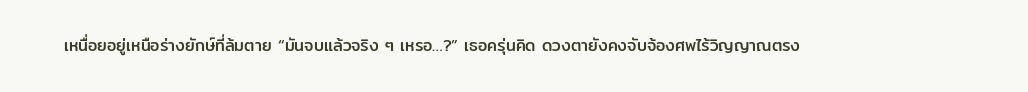เหนื่อยอยู่เหนือร่างยักษ์ที่ล้มตาย “มันจบแล้วจริง ๆ เหรอ…?” เธอครุ่นคิด ดวงตายังคงจับจ้องศพไร้วิญญาณตรง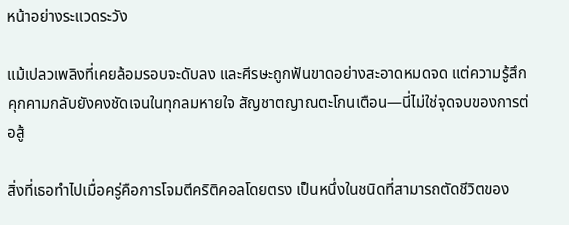หน้าอย่างระแวดระวัง

แม้เปลวเพลิงที่เคยล้อมรอบจะดับลง และศีรษะถูกฟันขาดอย่างสะอาดหมดจด แต่ความรู้สึกคุกคามกลับยังคงชัดเจนในทุกลมหายใจ สัญชาตญาณตะโกนเตือน—นี่ไม่ใช่จุดจบของการต่อสู้

สิ่งที่เธอทำไปเมื่อครู่คือการโจมตีคริติคอลโดยตรง เป็นหนึ่งในชนิดที่สามารถตัดชีวิตของ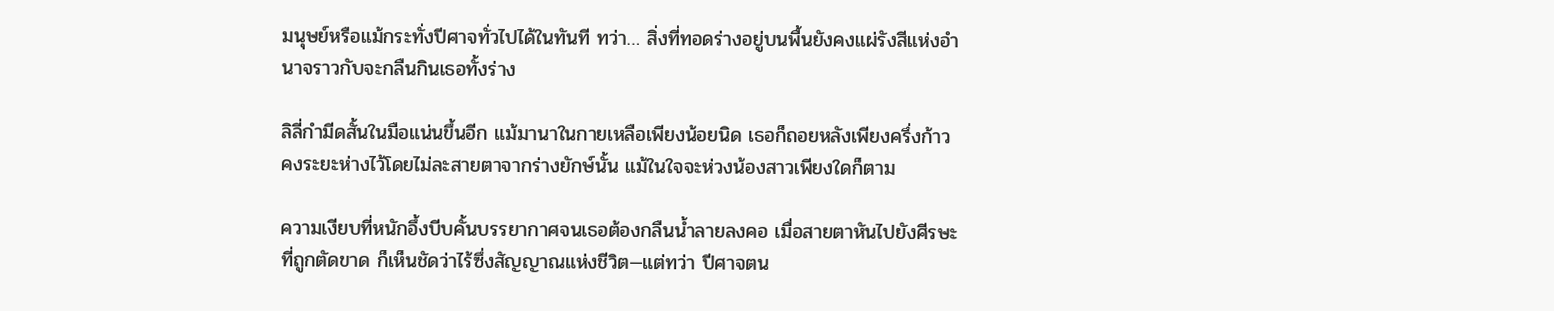มนุษย์หรือแม้กระทั่งปีศาจทั่วไปได้ในทันที ทว่า… สิ่งที่ทอดร่างอยู่บนพื้นยังคงแผ่รังสีแห่งอำนาจราวกับจะกลืนกินเธอทั้งร่าง

ลิลี่กำมีดสั้นในมือแน่นขึ้นอีก แม้มานาในกายเหลือเพียงน้อยนิด เธอก็ถอยหลังเพียงครึ่งก้าว คงระยะห่างไว้โดยไม่ละสายตาจากร่างยักษ์นั้น แม้ในใจจะห่วงน้องสาวเพียงใดก็ตาม

ความเงียบที่หนักอึ้งบีบคั้นบรรยากาศจนเธอต้องกลืนน้ำลายลงคอ เมื่อสายตาหันไปยังศีรษะที่ถูกตัดขาด ก็เห็นชัดว่าไร้ซึ่งสัญญาณแห่งชีวิต—แต่ทว่า ปีศาจตน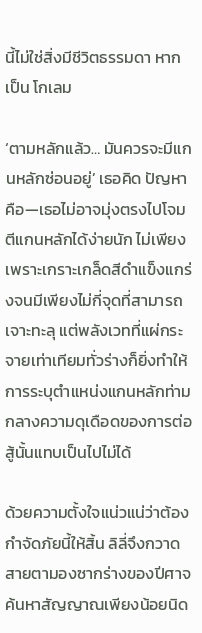นี้ไม่ใช่สิ่งมีชีวิตธรรมดา หากเป็น โกเลม

‘ตามหลักแล้ว… มันควรจะมีแกนหลักซ่อนอยู่’ เธอคิด ปัญหาคือ—เธอไม่อาจมุ่งตรงไปโจมตีแกนหลักได้ง่ายนัก ไม่เพียงเพราะเกราะเกล็ดสีดำแข็งแกร่งจนมีเพียงไม่กี่จุดที่สามารถเจาะทะลุ แต่พลังเวทที่แผ่กระจายเท่าเทียมทั่วร่างก็ยิ่งทำให้การระบุตำแหน่งแกนหลักท่ามกลางความดุเดือดของการต่อสู้นั้นแทบเป็นไปไม่ได้

ด้วยความตั้งใจแน่วแน่ว่าต้องกำจัดภัยนี้ให้สิ้น ลิลี่จึงกวาดสายตามองซากร่างของปีศาจ ค้นหาสัญญาณเพียงน้อยนิด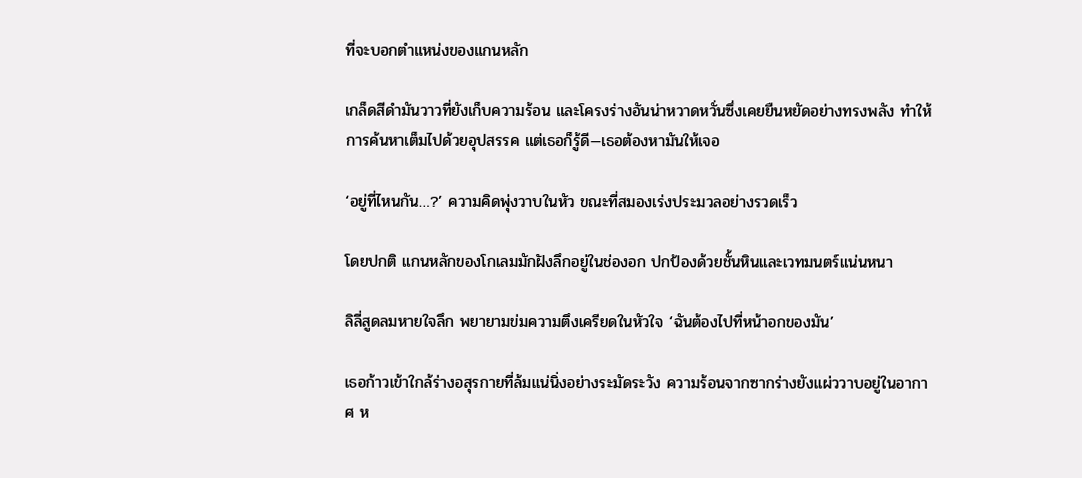ที่จะบอกตำแหน่งของแกนหลัก

เกล็ดสีดำมันวาวที่ยังเก็บความร้อน และโครงร่างอันน่าหวาดหวั่นซึ่งเคยยืนหยัดอย่างทรงพลัง ทำให้การค้นหาเต็มไปด้วยอุปสรรค แต่เธอก็รู้ดี—เธอต้องหามันให้เจอ

‘อยู่ที่ไหนกัน…?’ ความคิดพุ่งวาบในหัว ขณะที่สมองเร่งประมวลอย่างรวดเร็ว

โดยปกติ แกนหลักของโกเลมมักฝังลึกอยู่ในช่องอก ปกป้องด้วยชั้นหินและเวทมนตร์แน่นหนา

ลิลี่สูดลมหายใจลึก พยายามข่มความตึงเครียดในหัวใจ ‘ฉันต้องไปที่หน้าอกของมัน’

เธอก้าวเข้าใกล้ร่างอสุรกายที่ล้มแน่นิ่งอย่างระมัดระวัง ความร้อนจากซากร่างยังแผ่ววาบอยู่ในอากาศ ห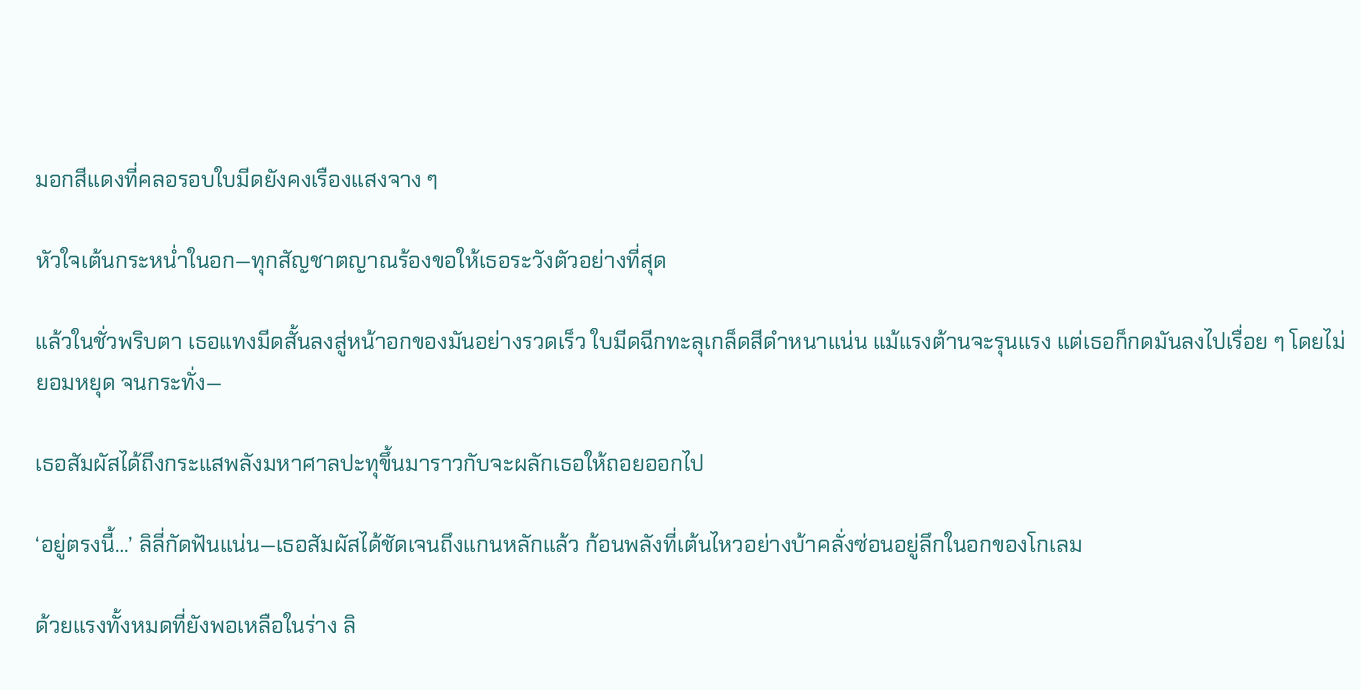มอกสีแดงที่คลอรอบใบมีดยังคงเรืองแสงจาง ๆ

หัวใจเต้นกระหน่ำในอก—ทุกสัญชาตญาณร้องขอให้เธอระวังตัวอย่างที่สุด

แล้วในชั่วพริบตา เธอแทงมีดสั้นลงสู่หน้าอกของมันอย่างรวดเร็ว ใบมีดฉีกทะลุเกล็ดสีดำหนาแน่น แม้แรงต้านจะรุนแรง แต่เธอก็กดมันลงไปเรื่อย ๆ โดยไม่ยอมหยุด จนกระทั่ง—

เธอสัมผัสได้ถึงกระแสพลังมหาศาลปะทุขึ้นมาราวกับจะผลักเธอให้ถอยออกไป

‘อยู่ตรงนี้…’ ลิลี่กัดฟันแน่น—เธอสัมผัสได้ชัดเจนถึงแกนหลักแล้ว ก้อนพลังที่เต้นไหวอย่างบ้าคลั่งซ่อนอยู่ลึกในอกของโกเลม

ด้วยแรงทั้งหมดที่ยังพอเหลือในร่าง ลิ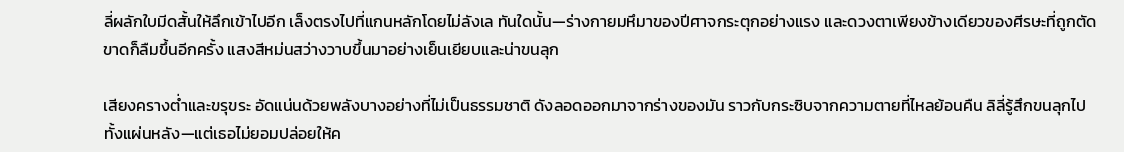ลี่ผลักใบมีดสั้นให้ลึกเข้าไปอีก เล็งตรงไปที่แกนหลักโดยไม่ลังเล ทันใดนั้น—ร่างกายมหึมาของปีศาจกระตุกอย่างแรง และดวงตาเพียงข้างเดียวของศีรษะที่ถูกตัดขาดก็ลืมขึ้นอีกครั้ง แสงสีหม่นสว่างวาบขึ้นมาอย่างเย็นเยียบและน่าขนลุก

เสียงครางต่ำและขรุขระ อัดแน่นด้วยพลังบางอย่างที่ไม่เป็นธรรมชาติ ดังลอดออกมาจากร่างของมัน ราวกับกระซิบจากความตายที่ไหลย้อนคืน ลิลี่รู้สึกขนลุกไปทั้งแผ่นหลัง—แต่เธอไม่ยอมปล่อยให้ค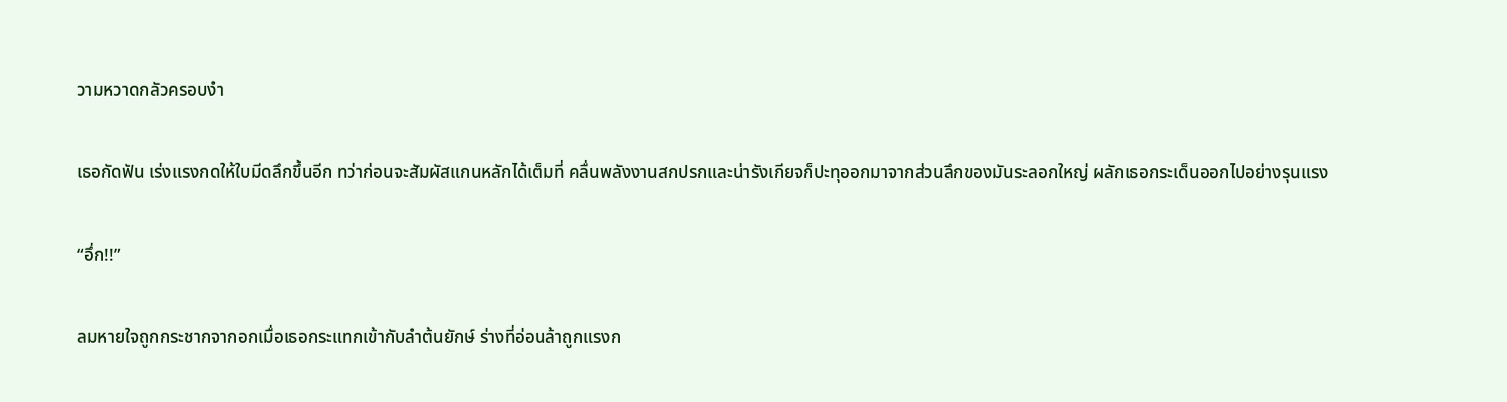วามหวาดกลัวครอบงำ

เธอกัดฟัน เร่งแรงกดให้ใบมีดลึกขึ้นอีก ทว่าก่อนจะสัมผัสแกนหลักได้เต็มที่ คลื่นพลังงานสกปรกและน่ารังเกียจก็ปะทุออกมาจากส่วนลึกของมันระลอกใหญ่ ผลักเธอกระเด็นออกไปอย่างรุนแรง

“อึ่ก!!”

ลมหายใจถูกกระชากจากอกเมื่อเธอกระแทกเข้ากับลำต้นยักษ์ ร่างที่อ่อนล้าถูกแรงก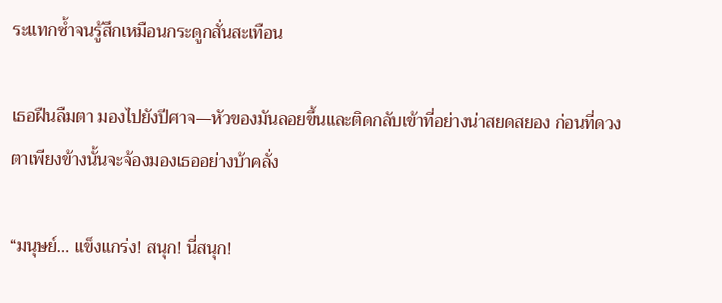ระแทกซ้ำจนรู้สึกเหมือนกระดูกสั่นสะเทือน

เธอฝืนลืมตา มองไปยังปีศาจ—หัวของมันลอยขึ้นและติดกลับเข้าที่อย่างน่าสยดสยอง ก่อนที่ดวงตาเพียงข้างนั้นจะจ้องมองเธออย่างบ้าคลั่ง

“มนุษย์… แข็งแกร่ง! สนุก! นี่สนุก!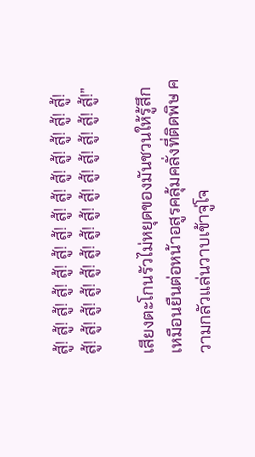สู้! สู้! สู้! สู้! สู้! สู้! สู้! สู้! สู้! สู้! สู้! สู้! สู้! สู้! สู้! สู้! สู้! สู้! สู้! สู้! สู้! สู้! สู้! สู้! สู้! สู้! สู้! สู้!”

เสียงตะโกนรัวไม่หยุดของมันชวนให้รู้สึกเหมือนยืนต่อหน้าอสูรคลุ้มคลั่งที่ติดพิษ ความกลัวแล่นวาบเข้าจู่โจ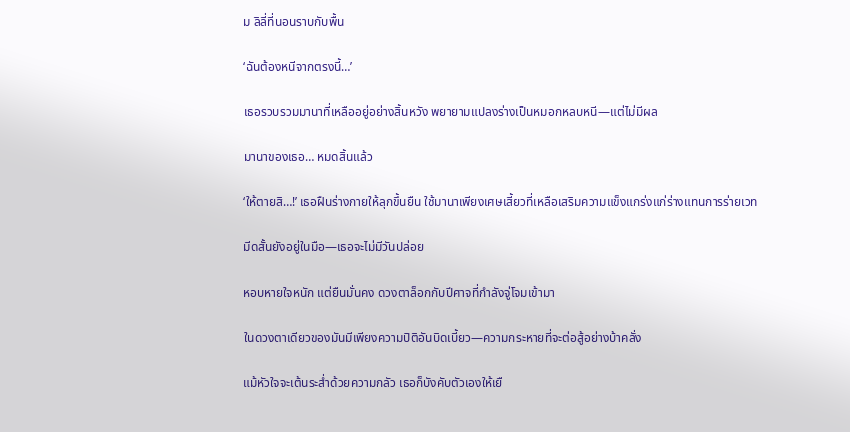ม ลิลี่ที่นอนราบกับพื้น

‘ฉันต้องหนีจากตรงนี้…’

เธอรวบรวมมานาที่เหลืออยู่อย่างสิ้นหวัง พยายามแปลงร่างเป็นหมอกหลบหนี—แต่ไม่มีผล

มานาของเธอ… หมดสิ้นแล้ว

‘ให้ตายสิ…!’ เธอฝืนร่างกายให้ลุกขึ้นยืน ใช้มานาเพียงเศษเสี้ยวที่เหลือเสริมความแข็งแกร่งแก่ร่างแทนการร่ายเวท

มีดสั้นยังอยู่ในมือ—เธอจะไม่มีวันปล่อย

หอบหายใจหนัก แต่ยืนมั่นคง ดวงตาล็อกกับปีศาจที่กำลังจู่โจมเข้ามา

ในดวงตาเดียวของมันมีเพียงความปิติอันบิดเบี้ยว—ความกระหายที่จะต่อสู้อย่างบ้าคลั่ง

แม้หัวใจจะเต้นระส่ำด้วยความกลัว เธอก็บังคับตัวเองให้เยื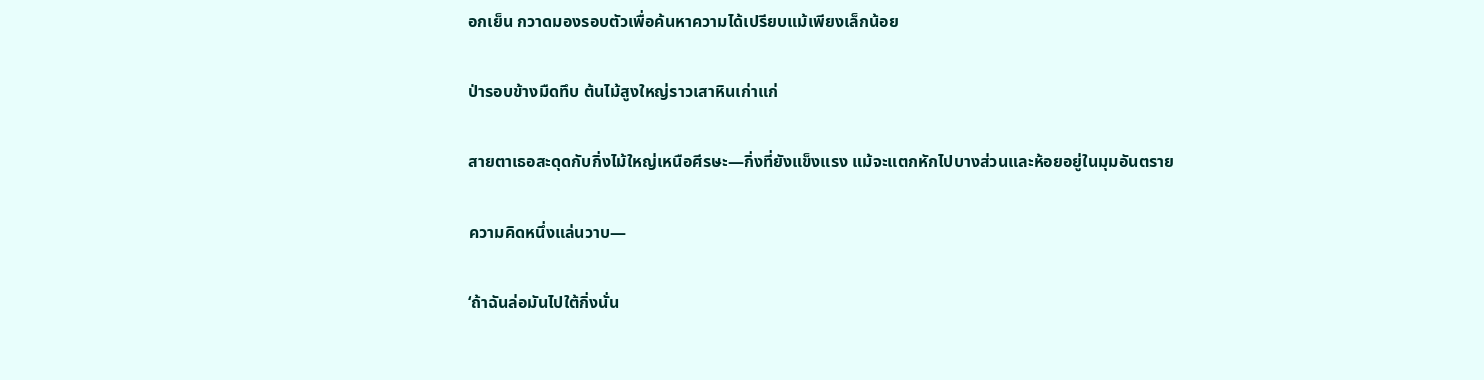อกเย็น กวาดมองรอบตัวเพื่อค้นหาความได้เปรียบแม้เพียงเล็กน้อย

ป่ารอบข้างมืดทึบ ต้นไม้สูงใหญ่ราวเสาหินเก่าแก่

สายตาเธอสะดุดกับกิ่งไม้ใหญ่เหนือศีรษะ—กิ่งที่ยังแข็งแรง แม้จะแตกหักไปบางส่วนและห้อยอยู่ในมุมอันตราย

ความคิดหนึ่งแล่นวาบ—

‘ถ้าฉันล่อมันไปใต้กิ่งนั่น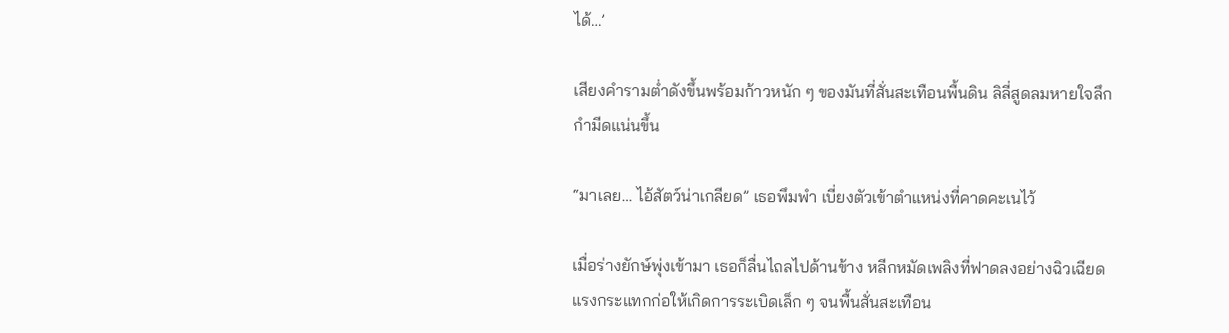ได้…’

เสียงคำรามต่ำดังขึ้นพร้อมก้าวหนัก ๆ ของมันที่สั่นสะเทือนพื้นดิน ลิลี่สูดลมหายใจลึก กำมีดแน่นขึ้น

“มาเลย… ไอ้สัตว์น่าเกลียด” เธอพึมพำ เบี่ยงตัวเข้าตำแหน่งที่คาดคะเนไว้

เมื่อร่างยักษ์พุ่งเข้ามา เธอก็ลื่นไถลไปด้านข้าง หลีกหมัดเพลิงที่ฟาดลงอย่างฉิวเฉียด แรงกระแทกก่อให้เกิดการระเบิดเล็ก ๆ จนพื้นสั่นสะเทือน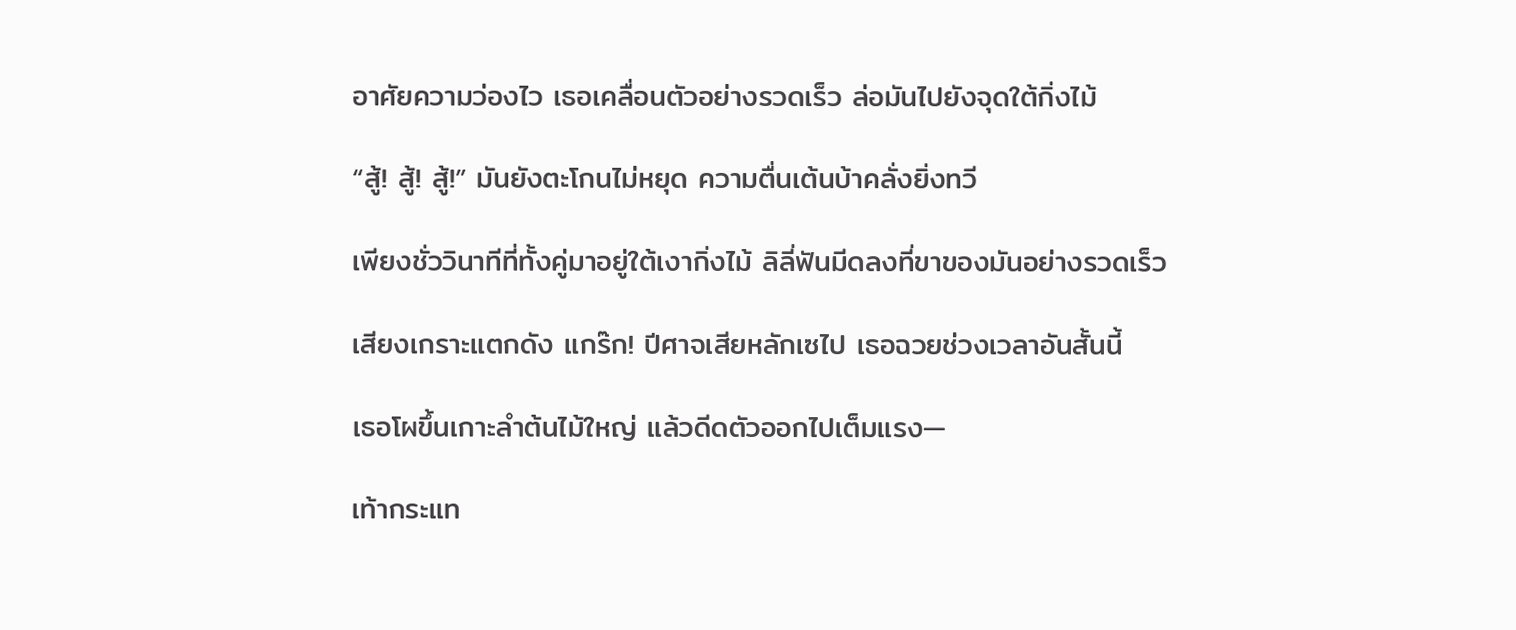อาศัยความว่องไว เธอเคลื่อนตัวอย่างรวดเร็ว ล่อมันไปยังจุดใต้กิ่งไม้

“สู้! สู้! สู้!” มันยังตะโกนไม่หยุด ความตื่นเต้นบ้าคลั่งยิ่งทวี

เพียงชั่ววินาทีที่ทั้งคู่มาอยู่ใต้เงากิ่งไม้ ลิลี่ฟันมีดลงที่ขาของมันอย่างรวดเร็ว

เสียงเกราะแตกดัง แกร๊ก! ปีศาจเสียหลักเซไป เธอฉวยช่วงเวลาอันสั้นนี้

เธอโผขึ้นเกาะลำต้นไม้ใหญ่ แล้วดีดตัวออกไปเต็มแรง—

เท้ากระแท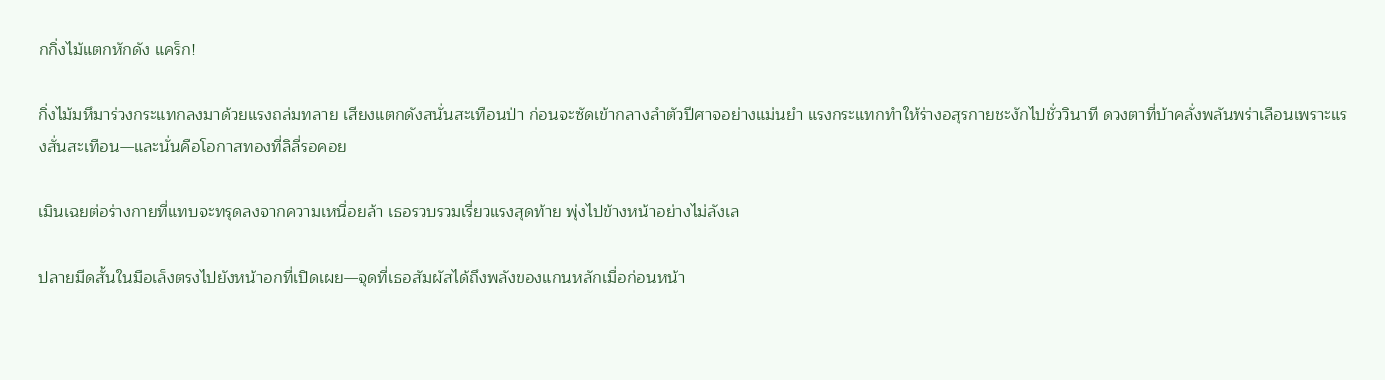กกิ่งไม้แตกหักดัง แคร็ก!

กิ่งไม้มหึมาร่วงกระแทกลงมาด้วยแรงถล่มทลาย เสียงแตกดังสนั่นสะเทือนป่า ก่อนจะซัดเข้ากลางลำตัวปีศาจอย่างแม่นยำ แรงกระแทกทำให้ร่างอสุรกายชะงักไปชั่ววินาที ดวงตาที่บ้าคลั่งพลันพร่าเลือนเพราะแรงสั่นสะเทือน—และนั่นคือโอกาสทองที่ลิลี่รอคอย

เมินเฉยต่อร่างกายที่แทบจะทรุดลงจากความเหนื่อยล้า เธอรวบรวมเรี่ยวแรงสุดท้าย พุ่งไปข้างหน้าอย่างไม่ลังเล

ปลายมีดสั้นในมือเล็งตรงไปยังหน้าอกที่เปิดเผย—จุดที่เธอสัมผัสได้ถึงพลังของแกนหลักเมื่อก่อนหน้า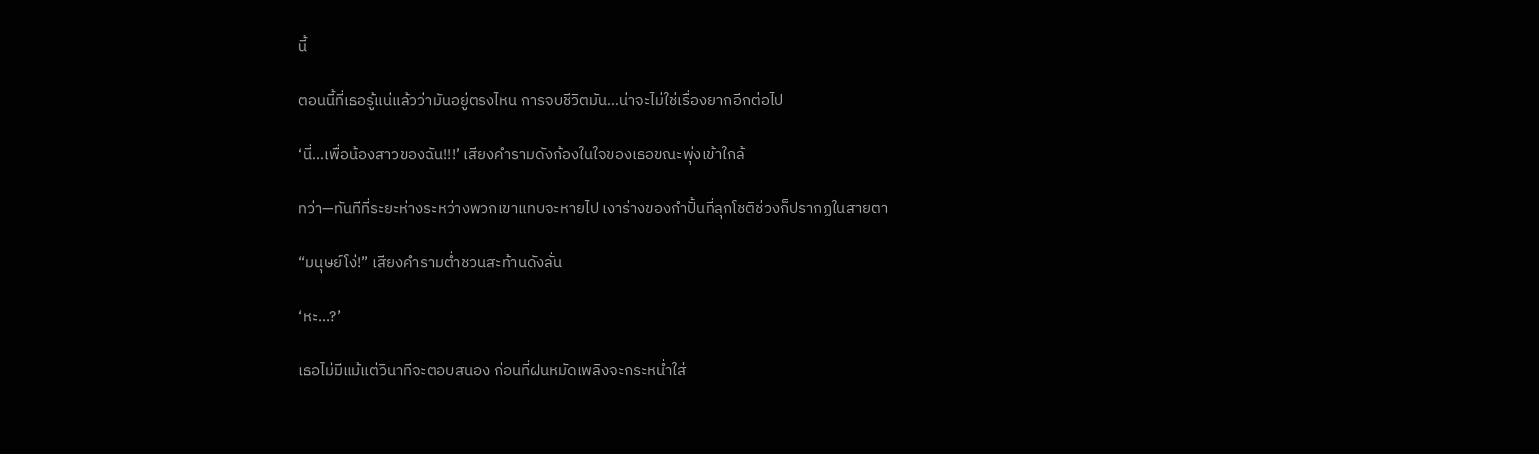นี้

ตอนนี้ที่เธอรู้แน่แล้วว่ามันอยู่ตรงไหน การจบชีวิตมัน…น่าจะไม่ใช่เรื่องยากอีกต่อไป

‘นี่…เพื่อน้องสาวของฉัน!!!’ เสียงคำรามดังก้องในใจของเธอขณะพุ่งเข้าใกล้

ทว่า—ทันทีที่ระยะห่างระหว่างพวกเขาแทบจะหายไป เงาร่างของกำปั้นที่ลุกโชติช่วงก็ปรากฏในสายตา

“มนุษย์โง่!” เสียงคำรามต่ำชวนสะท้านดังลั่น

‘หะ…?’

เธอไม่มีแม้แต่วินาทีจะตอบสนอง ก่อนที่ฝนหมัดเพลิงจะกระหน่ำใส่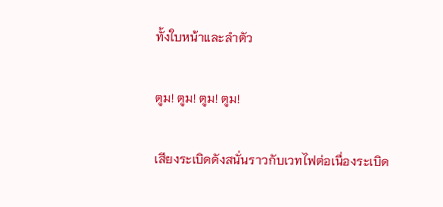ทั้งใบหน้าและลำตัว

ตูม! ตูม! ตูม! ตูม!

เสียงระเบิดดังสนั่นราวกับเวทไฟต่อเนื่องระเบิด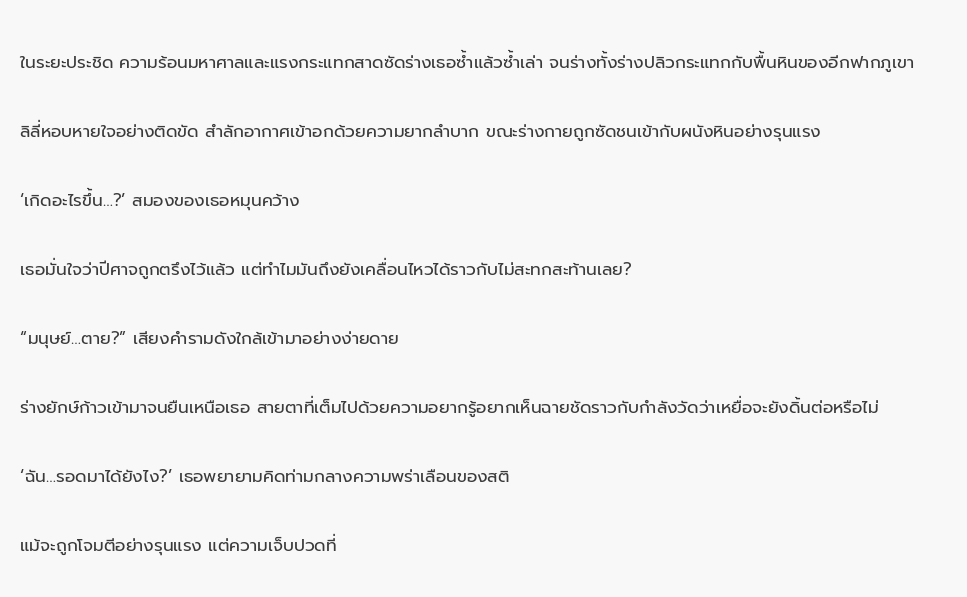ในระยะประชิด ความร้อนมหาศาลและแรงกระแทกสาดซัดร่างเธอซ้ำแล้วซ้ำเล่า จนร่างทั้งร่างปลิวกระแทกกับพื้นหินของอีกฟากภูเขา

ลิลี่หอบหายใจอย่างติดขัด สำลักอากาศเข้าอกด้วยความยากลำบาก ขณะร่างกายถูกซัดชนเข้ากับผนังหินอย่างรุนแรง

‘เกิดอะไรขึ้น…?’ สมองของเธอหมุนคว้าง

เธอมั่นใจว่าปีศาจถูกตรึงไว้แล้ว แต่ทำไมมันถึงยังเคลื่อนไหวได้ราวกับไม่สะทกสะท้านเลย?

“มนุษย์…ตาย?” เสียงคำรามดังใกล้เข้ามาอย่างง่ายดาย

ร่างยักษ์ก้าวเข้ามาจนยืนเหนือเธอ สายตาที่เต็มไปด้วยความอยากรู้อยากเห็นฉายชัดราวกับกำลังวัดว่าเหยื่อจะยังดิ้นต่อหรือไม่

‘ฉัน…รอดมาได้ยังไง?’ เธอพยายามคิดท่ามกลางความพร่าเลือนของสติ

แม้จะถูกโจมตีอย่างรุนแรง แต่ความเจ็บปวดที่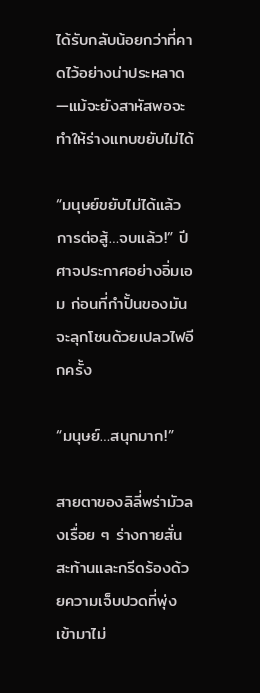ได้รับกลับน้อยกว่าที่คาดไว้อย่างน่าประหลาด—แม้จะยังสาหัสพอจะทำให้ร่างแทบขยับไม่ได้

“มนุษย์ขยับไม่ได้แล้ว การต่อสู้…จบแล้ว!” ปีศาจประกาศอย่างอิ่มเอม ก่อนที่กำปั้นของมันจะลุกโชนด้วยเปลวไฟอีกครั้ง

“มนุษย์…สนุกมาก!”

สายตาของลิลี่พร่ามัวลงเรื่อย ๆ ร่างกายสั่นสะท้านและกรีดร้องด้วยความเจ็บปวดที่พุ่งเข้ามาไม่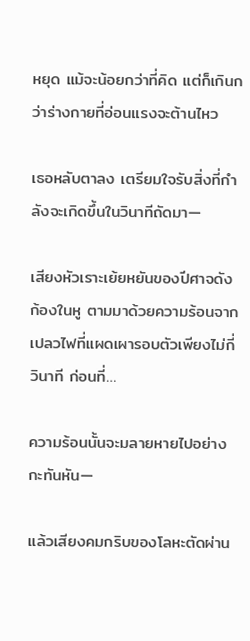หยุด แม้จะน้อยกว่าที่คิด แต่ก็เกินกว่าร่างกายที่อ่อนแรงจะต้านไหว

เธอหลับตาลง เตรียมใจรับสิ่งที่กำลังจะเกิดขึ้นในวินาทีถัดมา—

เสียงหัวเราะเย้ยหยันของปีศาจดังก้องในหู ตามมาด้วยความร้อนจากเปลวไฟที่แผดเผารอบตัวเพียงไม่กี่วินาที ก่อนที่…

ความร้อนนั้นจะมลายหายไปอย่างกะทันหัน—

แล้วเสียงคมกริบของโลหะตัดผ่าน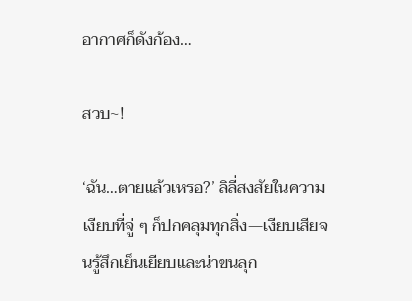อากาศก็ดังก้อง…

สวบ~!

‘ฉัน…ตายแล้วเหรอ?’ ลิลี่สงสัยในความเงียบที่จู่ ๆ ก็ปกคลุมทุกสิ่ง—เงียบเสียจนรู้สึกเย็นเยียบและน่าขนลุก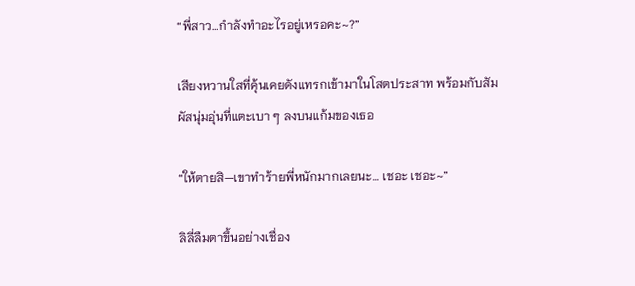“พี่สาว…กำลังทำอะไรอยู่เหรอคะ~?”

เสียงหวานใสที่คุ้นเคยดังแทรกเข้ามาในโสตประสาท พร้อมกับสัมผัสนุ่มอุ่นที่แตะเบา ๆ ลงบนแก้มของเธอ

“ให้ตายสิ—เขาทำร้ายพี่หนักมากเลยนะ… เชอะ เชอะ~”

ลิลี่ลืมตาขึ้นอย่างเชื่อง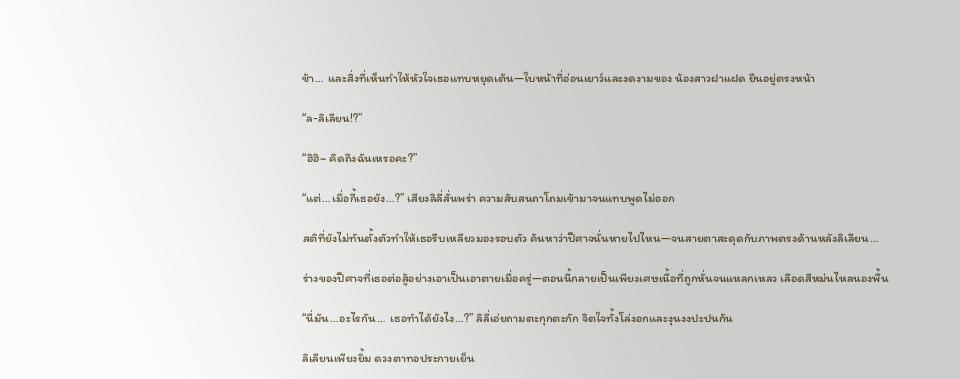ช้า… และสิ่งที่เห็นทำให้หัวใจเธอแทบหยุดเต้น—ใบหน้าที่อ่อนเยาว์และงดงามของ น้องสาวฝาแฝด ยืนอยู่ตรงหน้า

“ล-ลิเลียน!?”

“ฮิฮิ~ คิดถึงฉันเหรอคะ?”

“แต่…เมื่อกี้เธอยัง…?” เสียงลิลี่สั่นพร่า ความสับสนถาโถมเข้ามาจนแทบพูดไม่ออก

สติที่ยังไม่ทันตั้งตัวทำให้เธอรีบเหลียวมองรอบตัว ค้นหาว่าปีศาจนั่นหายไปไหน—จนสายตาสะดุดกับภาพตรงด้านหลังลิเลียน…

ร่างของปีศาจที่เธอต่อสู้อย่างเอาเป็นเอาตายเมื่อครู่—ตอนนี้กลายเป็นเพียงเศษเนื้อที่ถูกหั่นจนแหลกเหลว เลือดสีหม่นไหลนองพื้น

“นี่มัน…อะไรกัน… เธอทำได้ยังไง…?” ลิลี่เอ่ยถามตะกุกตะกัก จิตใจทั้งโล่งอกและงุนงงปะปนกัน

ลิเลียนเพียงยิ้ม ดวงตาทอประกายเย็น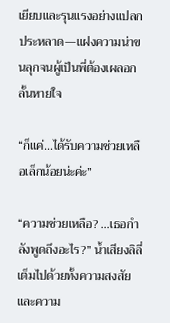เยียบและรุนแรงอย่างแปลกประหลาด—แฝงความน่าขนลุกจนผู้เป็นพี่ต้องเผลอกลั้นหายใจ

“ก็แค่…ได้รับความช่วยเหลือเล็กน้อยน่ะค่ะ”

“ความช่วยเหลือ? …เธอกำลังพูดถึงอะไร?” น้ำเสียงลิลี่เต็มไปด้วยทั้งความสงสัยและความ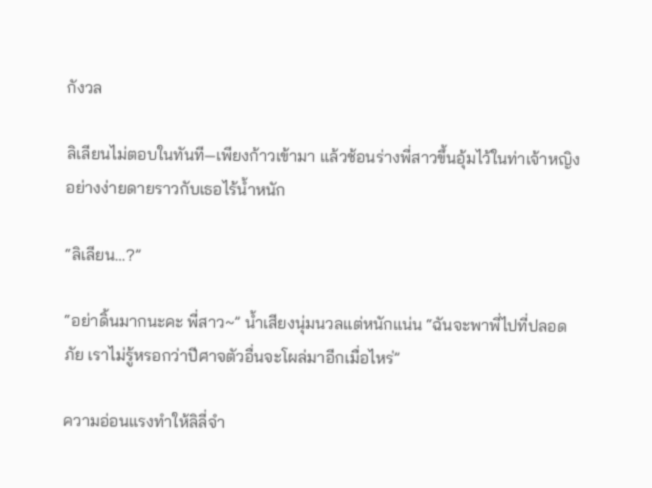กังวล

ลิเลียนไม่ตอบในทันที—เพียงก้าวเข้ามา แล้วช้อนร่างพี่สาวขึ้นอุ้มไว้ในท่าเจ้าหญิงอย่างง่ายดายราวกับเธอไร้น้ำหนัก

“ลิเลียน…?”

“อย่าดิ้นมากนะคะ พี่สาว~” น้ำเสียงนุ่มนวลแต่หนักแน่น “ฉันจะพาพี่ไปที่ปลอดภัย เราไม่รู้หรอกว่าปีศาจตัวอื่นจะโผล่มาอีกเมื่อไหร่”

ความอ่อนแรงทำให้ลิลี่จำ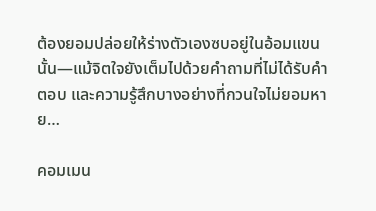ต้องยอมปล่อยให้ร่างตัวเองซบอยู่ในอ้อมแขนนั้น—แม้จิตใจยังเต็มไปด้วยคำถามที่ไม่ได้รับคำตอบ และความรู้สึกบางอย่างที่กวนใจไม่ยอมหาย…

คอมเมน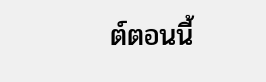ต์ตอนนี้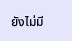ยังไม่มี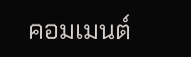คอมเมนต์